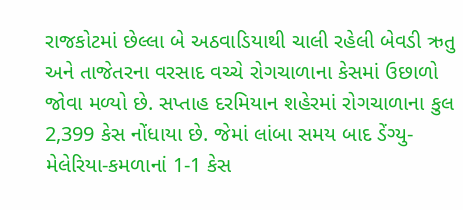રાજકોટમાં છેલ્લા બે અઠવાડિયાથી ચાલી રહેલી બેવડી ઋતુ અને તાજેતરના વરસાદ વચ્ચે રોગચાળાના કેસમાં ઉછાળો જોવા મળ્યો છે. સપ્તાહ દરમિયાન શહેરમાં રોગચાળાના કુલ 2,399 કેસ નોંધાયા છે. જેમાં લાંબા સમય બાદ ડેંગ્યુ-મેલેરિયા-કમળાનાં 1-1 કેસ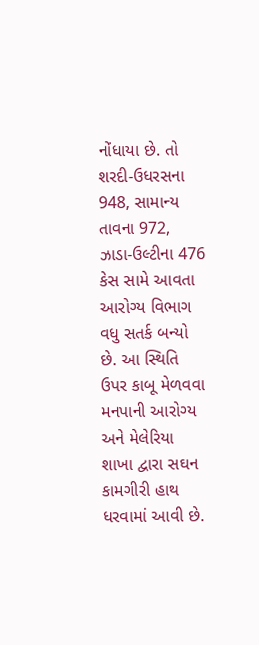નોંધાયા છે. તો શરદી-ઉધરસના 948, સામાન્ય તાવના 972, ઝાડા-ઉલ્ટીના 476 કેસ સામે આવતા આરોગ્ય વિભાગ વધુ સતર્ક બન્યો છે. આ સ્થિતિ ઉપર કાબૂ મેળવવા મનપાની આરોગ્ય અને મેલેરિયા શાખા દ્વારા સઘન કામગીરી હાથ ધરવામાં આવી છે.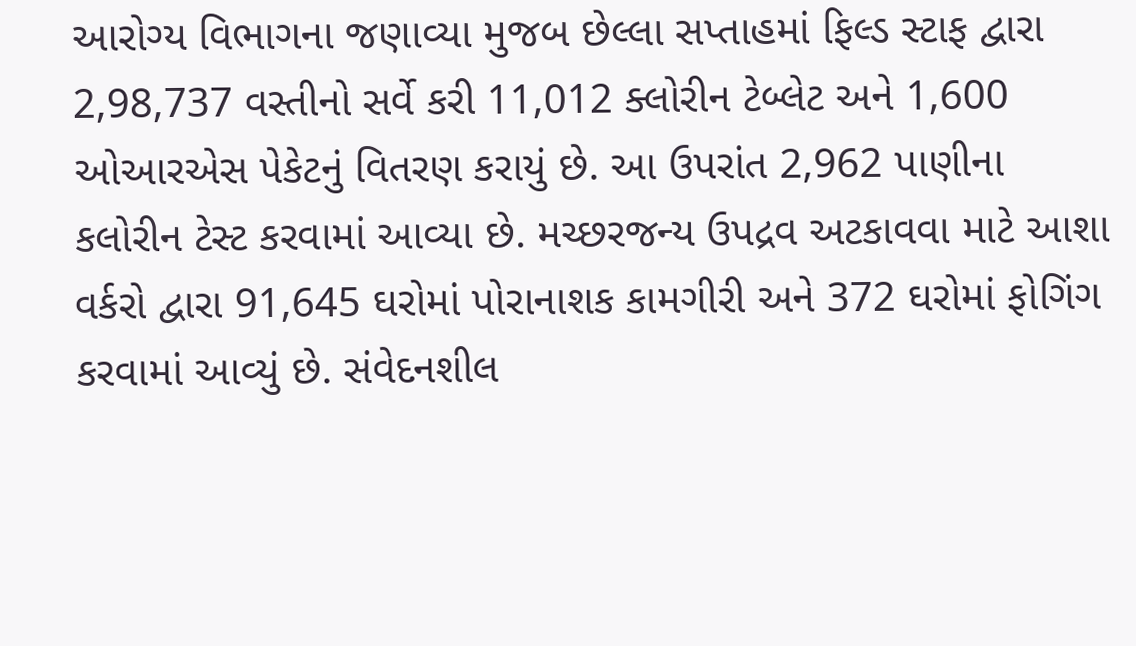આરોગ્ય વિભાગના જણાવ્યા મુજબ છેલ્લા સપ્તાહમાં ફિલ્ડ સ્ટાફ દ્વારા 2,98,737 વસ્તીનો સર્વે કરી 11,012 ક્લોરીન ટેબ્લેટ અને 1,600 ઓઆરએસ પેકેટનું વિતરણ કરાયું છે. આ ઉપરાંત 2,962 પાણીના કલોરીન ટેસ્ટ કરવામાં આવ્યા છે. મચ્છરજન્ય ઉપદ્રવ અટકાવવા માટે આશા વર્કરો દ્વારા 91,645 ઘરોમાં પોરાનાશક કામગીરી અને 372 ઘરોમાં ફોગિંગ કરવામાં આવ્યું છે. સંવેદનશીલ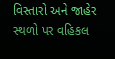વિસ્તારો અને જાહેર સ્થળો પર વહિકલ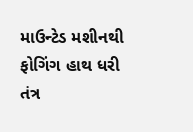માઉન્ટેડ મશીનથી ફોગિંગ હાથ ધરી તંત્ર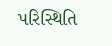પરિસ્થિતિ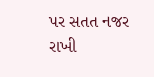પર સતત નજર રાખી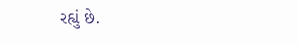રહ્યું છે.